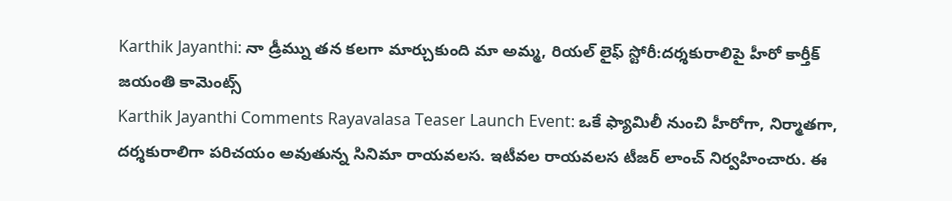Karthik Jayanthi: నా డ్రీమ్ను తన కలగా మార్చుకుంది మా అమ్మ, రియల్ లైఫ్ స్టోరీ:దర్శకురాలిపై హీరో కార్తీక్ జయంతి కామెంట్స్
Karthik Jayanthi Comments Rayavalasa Teaser Launch Event: ఒకే ఫ్యామిలీ నుంచి హీరోగా, నిర్మాతగా, దర్శకురాలిగా పరిచయం అవుతున్న సినిమా రాయవలస. ఇటీవల రాయవలస టీజర్ లాంచ్ నిర్వహించారు. ఈ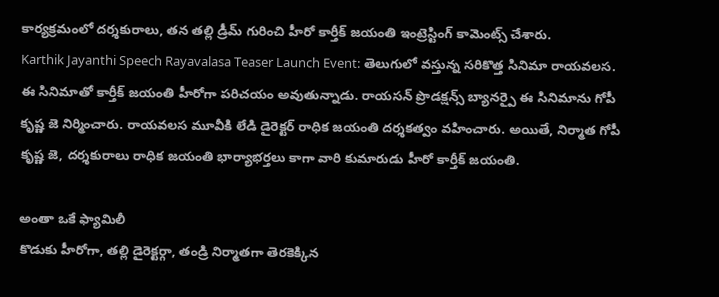కార్యక్రమంలో దర్శకురాలు, తన తల్లి డ్రీమ్ గురించి హీరో కార్తీక్ జయంతి ఇంట్రెస్టింగ్ కామెంట్స్ చేశారు.
Karthik Jayanthi Speech Rayavalasa Teaser Launch Event: తెలుగులో వస్తున్న సరికొత్త సినిమా రాయవలస. ఈ సినిమాతో కార్తీక్ జయంతి హీరోగా పరిచయం అవుతున్నాడు. రాయసన్ ప్రొడక్షన్స్ బ్యానర్పై ఈ సినిమాను గోపీ కృష్ణ జె నిర్మించారు. రాయవలస మూవీకి లేడి డైరెక్టర్ రాధిక జయంతి దర్శకత్వం వహించారు. అయితే, నిర్మాత గోపీ కృష్ణ జె, దర్శకురాలు రాధిక జయంతి భార్యాభర్తలు కాగా వారి కుమారుడు హీరో కార్తీక్ జయంతి.

అంతా ఒకే ఫ్యామిలీ
కొడుకు హీరోగా, తల్లి డైరెక్టర్గా, తండ్రి నిర్మాతగా తెరకెక్కిన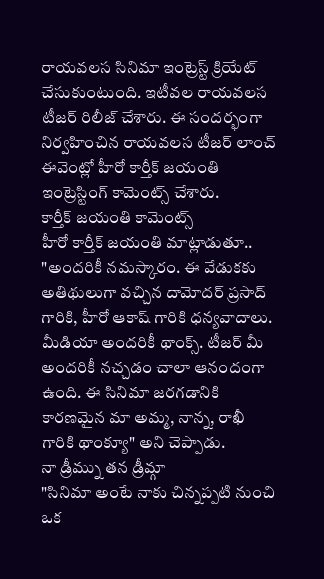రాయవలస సినిమా ఇంట్రెస్ట్ క్రియేట్ చేసుకుంటుంది. ఇటీవల రాయవలస టీజర్ రిలీజ్ చేశారు. ఈ సందర్భంగా నిర్వహించిన రాయవలస టీజర్ లాంచ్ ఈవెంట్లో హీరో కార్తీక్ జయంతి ఇంట్రెస్టింగ్ కామెంట్స్ చేశారు.
కార్తీక్ జయంతి కామెంట్స్
హీరో కార్తీక్ జయంతి మాట్లాడుతూ.. "అందరికీ నమస్కారం. ఈ వేడుకకు అతిథులుగా వచ్చిన దామోదర్ ప్రసాద్ గారికి, హీరో ఆకాష్ గారికి ధన్యవాదాలు. మీడియా అందరికీ థాంక్స్. టీజర్ మీ అందరికీ నచ్చడం చాలా ఆనందంగా ఉంది. ఈ సినిమా జరగడానికి కారణమైన మా అమ్మ, నాన్న, రాఖీ గారికి థాంక్యూ" అని చెప్పాడు.
నా డ్రీమ్ను తన డ్రీమ్గా
"సినిమా అంటే నాకు చిన్నప్పటి నుంచి ఒక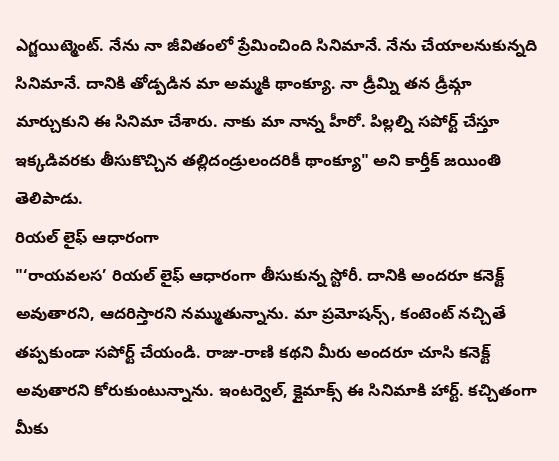ఎగ్జయిట్మెంట్. నేను నా జీవితంలో ప్రేమించింది సినిమానే. నేను చేయాలనుకున్నది సినిమానే. దానికి తోడ్పడిన మా అమ్మకి థాంక్యూ. నా డ్రీమ్ని తన డ్రీమ్గా మార్చుకుని ఈ సినిమా చేశారు. నాకు మా నాన్న హీరో. పిల్లల్ని సపోర్ట్ చేస్తూ ఇక్కడివరకు తీసుకొచ్చిన తల్లిదండ్రులందరికీ థాంక్యూ" అని కార్తీక్ జయింతి తెలిపాడు.
రియల్ లైఫ్ ఆధారంగా
"‘రాయవలస’ రియల్ లైఫ్ ఆధారంగా తీసుకున్న స్టోరీ. దానికి అందరూ కనెక్ట్ అవుతారని, ఆదరిస్తారని నమ్ముతున్నాను. మా ప్రమోషన్స్, కంటెంట్ నచ్చితే తప్పకుండా సపోర్ట్ చేయండి. రాజు-రాణి కథని మీరు అందరూ చూసి కనెక్ట్ అవుతారని కోరుకుంటున్నాను. ఇంటర్వెల్, క్లైమాక్స్ ఈ సినిమాకి హార్ట్. కచ్చితంగా మీకు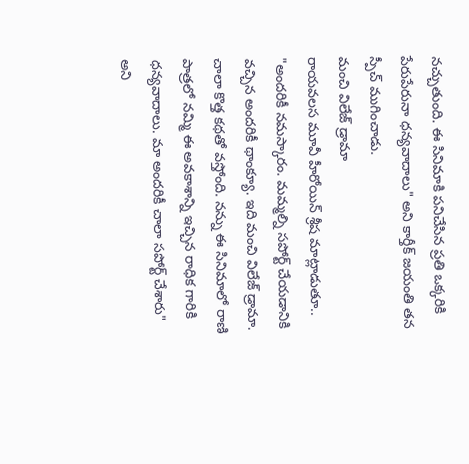నచ్చుతుంది. ఈ సినిమాకి పనిచేసిన ప్రతి ఒక్కరికి పేరుపేరునా ధన్యవాదాలు" అని కార్తీక్ జయంతి తన స్పీచ్ ముగించాడు.
మంచి విలేజ్ డ్రామా
రాయవలస మూవీ హీరోయిన్ శ్రీష మాట్లాడుతూ.. "అందరికీ నమస్కారం. మమ్మల్ని సపోర్ట్ చేయడానికి వచ్చిన అందరికీ థాంక్యూ. ఇది మంచి విలేజ్ డ్రామా. చాలా కొత్త కథతో వస్తోంది. నన్ను ఈ సినిమాలో రాణి పాత్రలో నమ్మి ఈ అవకాశాన్ని ఇచ్చిన రాధిక గారికి ధన్యవాదాలు. మా అందరికీ చాలా సపోర్ట్ చేశారు" అని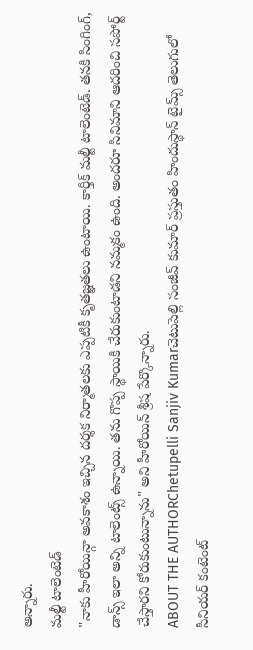అన్నారు.
మల్టీ టాలెంటెడ్
"నాకు హీరోయిన్గా అవకాశం ఇచ్చిన దర్శక నిర్మాతలకు ఎప్పటికీ కృతజ్ఞతలు ఉంటాయి. కార్తీక్ మల్టీ టాలెంటెడ్. తనకి సింగింగ్, డాన్స్ ఇలా అన్ని టాలెంట్స్ ఉన్నాయి. తను గొప్ప స్థాయికి చేరుకుంటాడని నమ్మకం ఉంది. అందరూ సినిమాని ఆదరించి సపోర్ట్ చేస్తారని కోరుకుంటున్నాను" అని హీరోయిన్ శ్రీష పేర్కొన్నారు.
ABOUT THE AUTHORChetupelli Sanjiv Kumarచెటుపెల్లి సంజీవ్ కుమార్ ప్రస్తుతం హిందుస్థాన్ టైమ్స్ తెలుగులో సీనియర్ కంటెంట్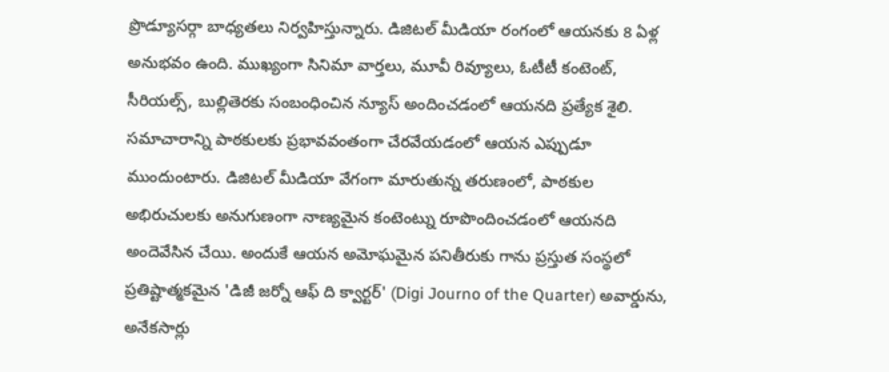ప్రొడ్యూసర్గా బాధ్యతలు నిర్వహిస్తున్నారు. డిజిటల్ మీడియా రంగంలో ఆయనకు 8 ఏళ్ల అనుభవం ఉంది. ముఖ్యంగా సినిమా వార్తలు, మూవీ రివ్యూలు, ఓటీటీ కంటెంట్, సీరియల్స్, బుల్లితెరకు సంబంధించిన న్యూస్ అందించడంలో ఆయనది ప్రత్యేక శైలి. సమాచారాన్ని పాఠకులకు ప్రభావవంతంగా చేరవేయడంలో ఆయన ఎప్పుడూ ముందుంటారు. డిజిటల్ మీడియా వేగంగా మారుతున్న తరుణంలో, పాఠకుల అభిరుచులకు అనుగుణంగా నాణ్యమైన కంటెంట్ను రూపొందించడంలో ఆయనది అందెవేసిన చేయి. అందుకే ఆయన అమోఘమైన పనితీరుకు గాను ప్రస్తుత సంస్థలో ప్రతిష్టాత్మకమైన 'డిజీ జర్నో ఆఫ్ ది క్వార్టర్' (Digi Journo of the Quarter) అవార్డును, అనేకసార్లు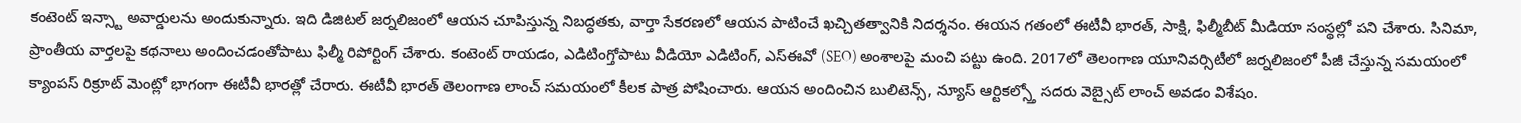కంటెంట్ ఇన్స్టా అవార్డులను అందుకున్నారు. ఇది డిజిటల్ జర్నలిజంలో ఆయన చూపిస్తున్న నిబద్ధతకు, వార్తా సేకరణలో ఆయన పాటించే ఖచ్చితత్వానికి నిదర్శనం. ఈయన గతంలో ఈటీవీ భారత్, సాక్షి, ఫిల్మీబీట్ మీడియా సంస్థల్లో పని చేశారు. సినిమా, ప్రాంతీయ వార్తలపై కథనాలు అందించడంతోపాటు ఫిల్మీ రిపోర్టింగ్ చేశారు. కంటెంట్ రాయడం, ఎడిటింగ్తోపాటు వీడియో ఎడిటింగ్, ఎస్ఈవో (SEO) అంశాలపై మంచి పట్టు ఉంది. 2017లో తెలంగాణ యూనివర్సిటీలో జర్నలిజంలో పీజీ చేస్తున్న సమయంలో క్యాంపస్ రిక్రూట్ మెంట్లో భాగంగా ఈటీవీ భారత్లో చేరారు. ఈటీవీ భారత్ తెలంగాణ లాంచ్ సమయంలో కీలక పాత్ర పోషించారు. ఆయన అందించిన బులిటెన్స్, న్యూస్ ఆర్టికల్స్తో సదరు వెబ్సైట్ లాంచ్ అవడం విశేషం.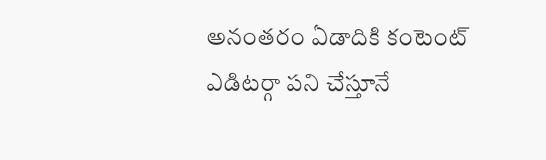అనంతరం ఏడాదికి కంటెంట్ ఎడిటర్గా పని చేస్తూనే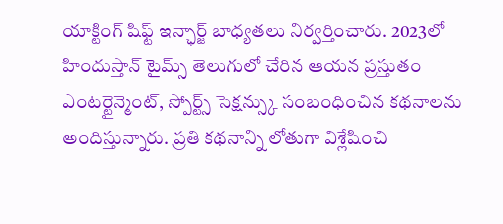యాక్టింగ్ షిఫ్ట్ ఇన్ఛార్జ్ బాధ్యతలు నిర్వర్తించారు. 2023లో హిందుస్తాన్ టైమ్స్ తెలుగులో చేరిన ఆయన ప్రస్తుతం ఎంటర్టైన్మెంట్, స్పోర్ట్స్ సెక్షన్స్కు సంబంధించిన కథనాలను అందిస్తున్నారు. ప్రతి కథనాన్ని లోతుగా విశ్లేషించి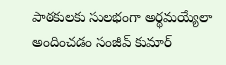పాఠకులకు సులభంగా అర్థమయ్యేలా అందించడం సంజీవ్ కుమార్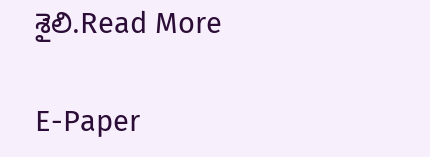శైలి.Read More

E-Paper